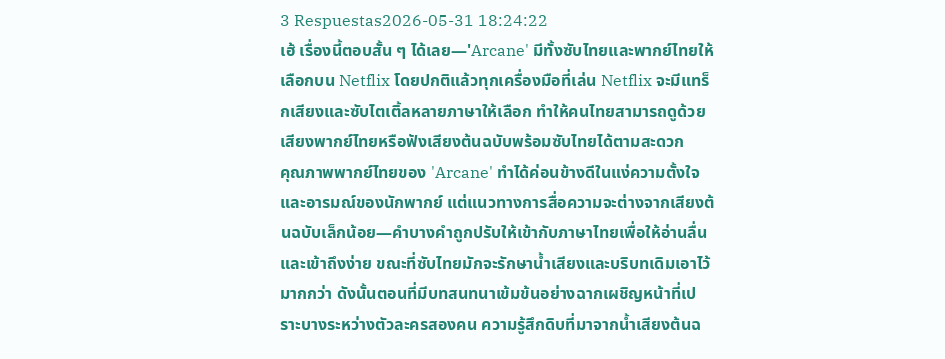3 Respuestas2026-05-31 18:24:22
เฮ้ เรื่องนี้ตอบสั้น ๆ ได้เลย—'Arcane' มีทั้งซับไทยและพากย์ไทยให้เลือกบน Netflix โดยปกติแล้วทุกเครื่องมือที่เล่น Netflix จะมีแทร็กเสียงและซับไตเติ้ลหลายภาษาให้เลือก ทำให้คนไทยสามารถดูด้วยเสียงพากย์ไทยหรือฟังเสียงต้นฉบับพร้อมซับไทยได้ตามสะดวก
คุณภาพพากย์ไทยของ 'Arcane' ทำได้ค่อนข้างดีในแง่ความตั้งใจและอารมณ์ของนักพากย์ แต่แนวทางการสื่อความจะต่างจากเสียงต้นฉบับเล็กน้อย—คำบางคำถูกปรับให้เข้ากับภาษาไทยเพื่อให้อ่านลื่นและเข้าถึงง่าย ขณะที่ซับไทยมักจะรักษาน้ำเสียงและบริบทเดิมเอาไว้มากกว่า ดังนั้นตอนที่มีบทสนทนาเข้มข้นอย่างฉากเผชิญหน้าที่เปราะบางระหว่างตัวละครสองคน ความรู้สึกดิบที่มาจากน้ำเสียงต้นฉ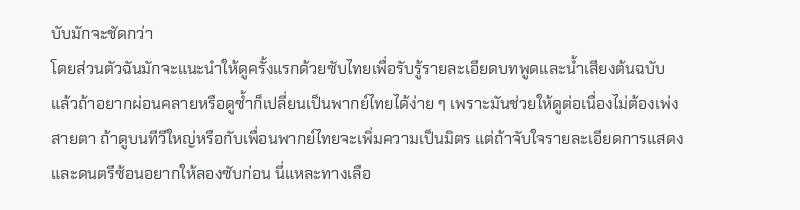บับมักจะชัดกว่า
โดยส่วนตัวฉันมักจะแนะนำให้ดูครั้งแรกด้วยซับไทยเพื่อรับรู้รายละเอียดบทพูดและน้ำเสียงต้นฉบับ แล้วถ้าอยากผ่อนคลายหรือดูซ้ำก็เปลี่ยนเป็นพากย์ไทยได้ง่าย ๆ เพราะมันช่วยให้ดูต่อเนื่องไม่ต้องเพ่งสายตา ถ้าดูบนทีวีใหญ่หรือกับเพื่อนพากย์ไทยจะเพิ่มความเป็นมิตร แต่ถ้าจับใจรายละเอียดการแสดงและดนตรีซ้อนอยากให้ลองซับก่อน นี่แหละทางเลือ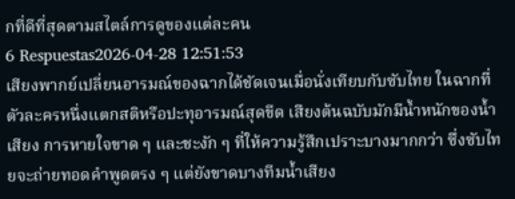กที่ดีที่สุดตามสไตล์การดูของแต่ละคน
6 Respuestas2026-04-28 12:51:53
เสียงพากย์เปลี่ยนอารมณ์ของฉากได้ชัดเจนเมื่อนั่งเทียบกับซับไทย ในฉากที่ตัวละครหนึ่งแตกสติหรือปะทุอารมณ์สุดขีด เสียงต้นฉบับมักมีน้ำหนักของน้ำเสียง การหายใจขาด ๆ และชะงัก ๆ ที่ให้ความรู้สึกเปราะบางมากกว่า ซึ่งซับไทยจะถ่ายทอดคำพูดตรง ๆ แต่ยังขาดบางทีมน้ำเสียง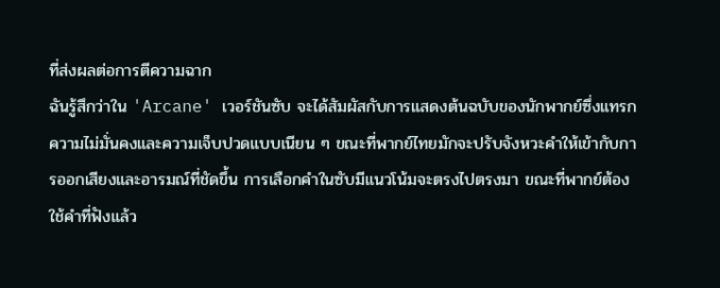ที่ส่งผลต่อการตีความฉาก
ฉันรู้สึกว่าใน 'Arcane' เวอร์ชันซับ จะได้สัมผัสกับการแสดงต้นฉบับของนักพากย์ซึ่งแทรกความไม่มั่นคงและความเจ็บปวดแบบเนียน ๆ ขณะที่พากย์ไทยมักจะปรับจังหวะคำให้เข้ากับการออกเสียงและอารมณ์ที่ชัดขึ้น การเลือกคำในซับมีแนวโน้มจะตรงไปตรงมา ขณะที่พากย์ต้องใช้คำที่ฟังแล้ว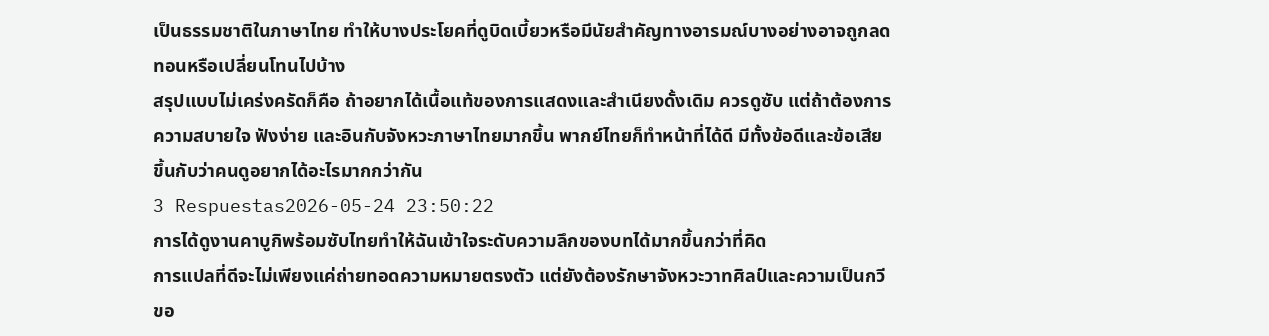เป็นธรรมชาติในภาษาไทย ทำให้บางประโยคที่ดูบิดเบี้ยวหรือมีนัยสำคัญทางอารมณ์บางอย่างอาจถูกลดทอนหรือเปลี่ยนโทนไปบ้าง
สรุปแบบไม่เคร่งครัดก็คือ ถ้าอยากได้เนื้อแท้ของการแสดงและสำเนียงดั้งเดิม ควรดูซับ แต่ถ้าต้องการความสบายใจ ฟังง่าย และอินกับจังหวะภาษาไทยมากขึ้น พากย์ไทยก็ทำหน้าที่ได้ดี มีทั้งข้อดีและข้อเสีย ขึ้นกับว่าคนดูอยากได้อะไรมากกว่ากัน
3 Respuestas2026-05-24 23:50:22
การได้ดูงานคาบูกิพร้อมซับไทยทำให้ฉันเข้าใจระดับความลึกของบทได้มากขึ้นกว่าที่คิด
การแปลที่ดีจะไม่เพียงแค่ถ่ายทอดความหมายตรงตัว แต่ยังต้องรักษาจังหวะวาทศิลป์และความเป็นกวีขอ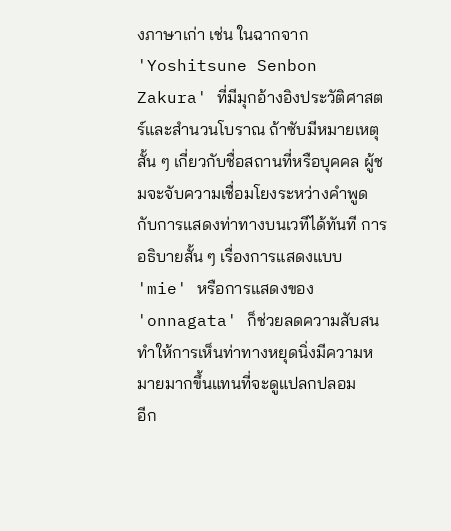งภาษาเก่า เช่น ในฉากจาก 'Yoshitsune Senbon Zakura' ที่มีมุกอ้างอิงประวัติศาสตร์และสำนวนโบราณ ถ้าซับมีหมายเหตุสั้น ๆ เกี่ยวกับชื่อสถานที่หรือบุคคล ผู้ชมจะจับความเชื่อมโยงระหว่างคำพูดกับการแสดงท่าทางบนเวทีได้ทันที การอธิบายสั้น ๆ เรื่องการแสดงแบบ 'mie' หรือการแสดงของ 'onnagata' ก็ช่วยลดความสับสน ทำให้การเห็นท่าทางหยุดนิ่งมีความหมายมากขึ้นแทนที่จะดูแปลกปลอม
อีก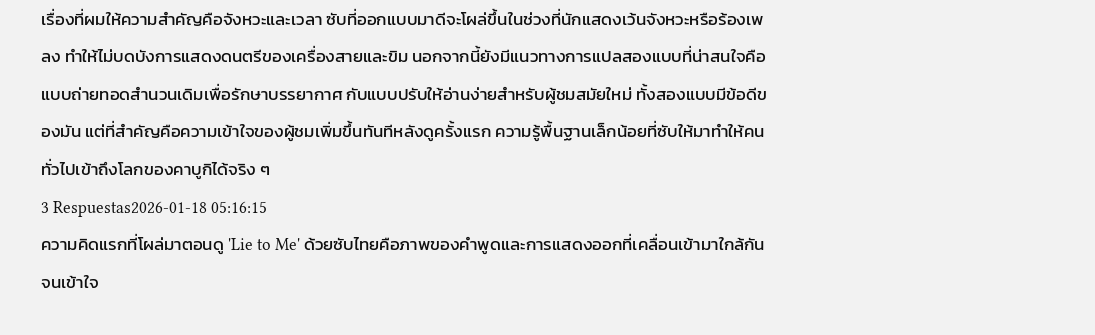เรื่องที่ผมให้ความสำคัญคือจังหวะและเวลา ซับที่ออกแบบมาดีจะโผล่ขึ้นในช่วงที่นักแสดงเว้นจังหวะหรือร้องเพลง ทำให้ไม่บดบังการแสดงดนตรีของเครื่องสายและขิม นอกจากนี้ยังมีแนวทางการแปลสองแบบที่น่าสนใจคือแบบถ่ายทอดสำนวนเดิมเพื่อรักษาบรรยากาศ กับแบบปรับให้อ่านง่ายสำหรับผู้ชมสมัยใหม่ ทั้งสองแบบมีข้อดีของมัน แต่ที่สำคัญคือความเข้าใจของผู้ชมเพิ่มขึ้นทันทีหลังดูครั้งแรก ความรู้พื้นฐานเล็กน้อยที่ซับให้มาทำให้คนทั่วไปเข้าถึงโลกของคาบูกิได้จริง ๆ
3 Respuestas2026-01-18 05:16:15
ความคิดแรกที่โผล่มาตอนดู 'Lie to Me' ด้วยซับไทยคือภาพของคำพูดและการแสดงออกที่เคลื่อนเข้ามาใกล้กันจนเข้าใจ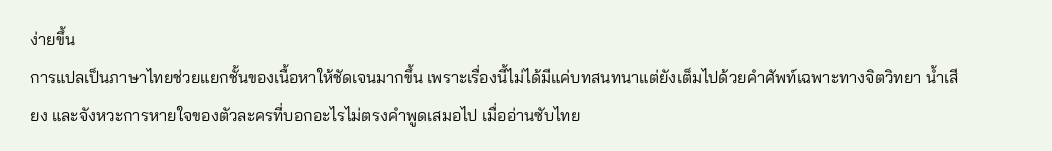ง่ายขึ้น
การแปลเป็นภาษาไทยช่วยแยกชั้นของเนื้อหาให้ชัดเจนมากขึ้น เพราะเรื่องนี้ไม่ได้มีแค่บทสนทนาแต่ยังเต็มไปด้วยคำศัพท์เฉพาะทางจิตวิทยา น้ำเสียง และจังหวะการหายใจของตัวละครที่บอกอะไรไม่ตรงคำพูดเสมอไป เมื่ออ่านซับไทย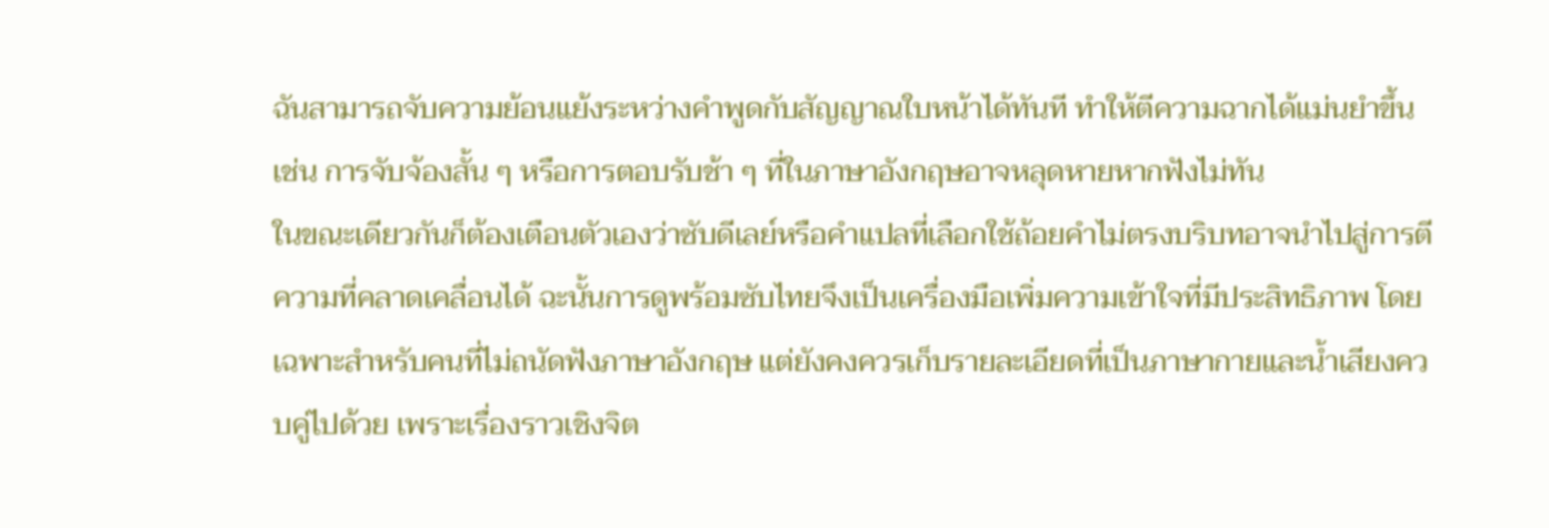ฉันสามารถจับความย้อนแย้งระหว่างคำพูดกับสัญญาณใบหน้าได้ทันที ทำให้ตีความฉากได้แม่นยำขึ้น เช่น การจับจ้องสั้น ๆ หรือการตอบรับช้า ๆ ที่ในภาษาอังกฤษอาจหลุดหายหากฟังไม่ทัน
ในขณะเดียวกันก็ต้องเตือนตัวเองว่าซับดีเลย์หรือคำแปลที่เลือกใช้ถ้อยคำไม่ตรงบริบทอาจนำไปสู่การตีความที่คลาดเคลื่อนได้ ฉะนั้นการดูพร้อมซับไทยจึงเป็นเครื่องมือเพิ่มความเข้าใจที่มีประสิทธิภาพ โดยเฉพาะสำหรับคนที่ไม่ถนัดฟังภาษาอังกฤษ แต่ยังคงควรเก็บรายละเอียดที่เป็นภาษากายและน้ำเสียงควบคู่ไปด้วย เพราะเรื่องราวเชิงจิต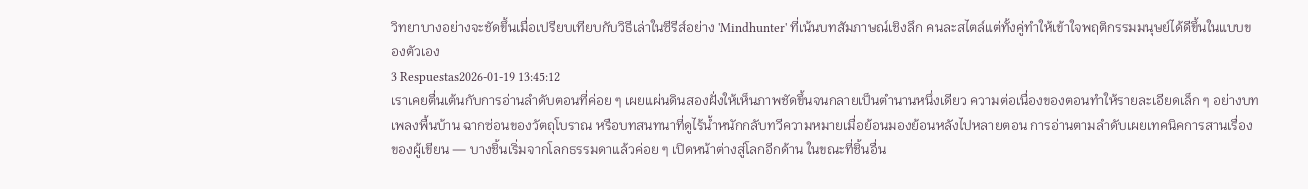วิทยาบางอย่างจะชัดขึ้นเมื่อเปรียบเทียบกับวิธีเล่าในซีรีส์อย่าง 'Mindhunter' ที่เน้นบทสัมภาษณ์เชิงลึก คนละสไตล์แต่ทั้งคู่ทำให้เข้าใจพฤติกรรมมนุษย์ได้ดีขึ้นในแบบของตัวเอง
3 Respuestas2026-01-19 13:45:12
เราเคยตื่นเต้นกับการอ่านลำดับตอนที่ค่อย ๆ เผยแผ่นดินสองฝั่งให้เห็นภาพชัดขึ้นจนกลายเป็นตำนานหนึ่งเดียว ความต่อเนื่องของตอนทำให้รายละเอียดเล็ก ๆ อย่างบทเพลงพื้นบ้าน ฉากซ่อนของวัตถุโบราณ หรือบทสนทนาที่ดูไร้น้ำหนักกลับทวีความหมายเมื่อย้อนมองย้อนหลังไปหลายตอน การอ่านตามลำดับเผยเทคนิคการสานเรื่องของผู้เขียน — บางชิ้นเริ่มจากโลกธรรมดาแล้วค่อย ๆ เปิดหน้าต่างสู่โลกอีกด้าน ในขณะที่ชิ้นอื่น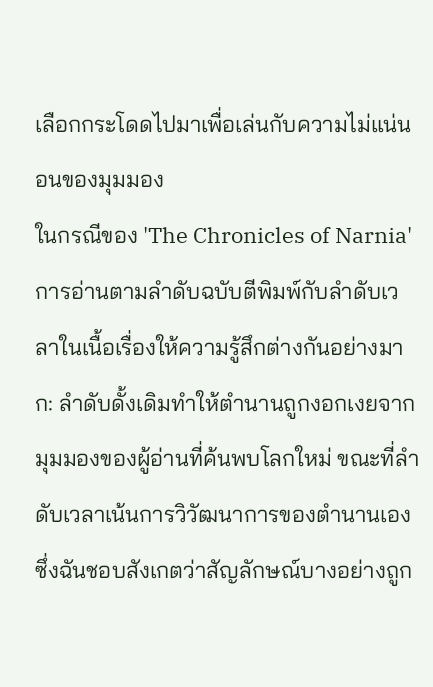เลือกกระโดดไปมาเพื่อเล่นกับความไม่แน่นอนของมุมมอง
ในกรณีของ 'The Chronicles of Narnia' การอ่านตามลำดับฉบับตีพิมพ์กับลำดับเวลาในเนื้อเรื่องให้ความรู้สึกต่างกันอย่างมาก: ลำดับดั้งเดิมทำให้ตำนานถูกงอกเงยจากมุมมองของผู้อ่านที่ค้นพบโลกใหม่ ขณะที่ลำดับเวลาเน้นการวิวัฒนาการของตำนานเอง ซึ่งฉันชอบสังเกตว่าสัญลักษณ์บางอย่างถูก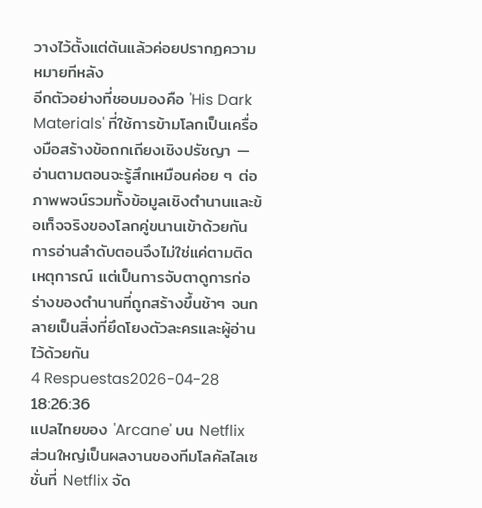วางไว้ตั้งแต่ต้นแล้วค่อยปรากฏความหมายทีหลัง
อีกตัวอย่างที่ชอบมองคือ 'His Dark Materials' ที่ใช้การข้ามโลกเป็นเครื่องมือสร้างข้อถกเถียงเชิงปรัชญา — อ่านตามตอนจะรู้สึกเหมือนค่อย ๆ ต่อภาพพจน์รวมทั้งข้อมูลเชิงตำนานและข้อเท็จจริงของโลกคู่ขนานเข้าด้วยกัน การอ่านลำดับตอนจึงไม่ใช่แค่ตามติดเหตุการณ์ แต่เป็นการจับตาดูการก่อร่างของตำนานที่ถูกสร้างขึ้นช้าๆ จนกลายเป็นสิ่งที่ยึดโยงตัวละครและผู้อ่านไว้ด้วยกัน
4 Respuestas2026-04-28 18:26:36
แปลไทยของ 'Arcane' บน Netflix ส่วนใหญ่เป็นผลงานของทีมโลคัลไลเซชั่นที่ Netflix จัด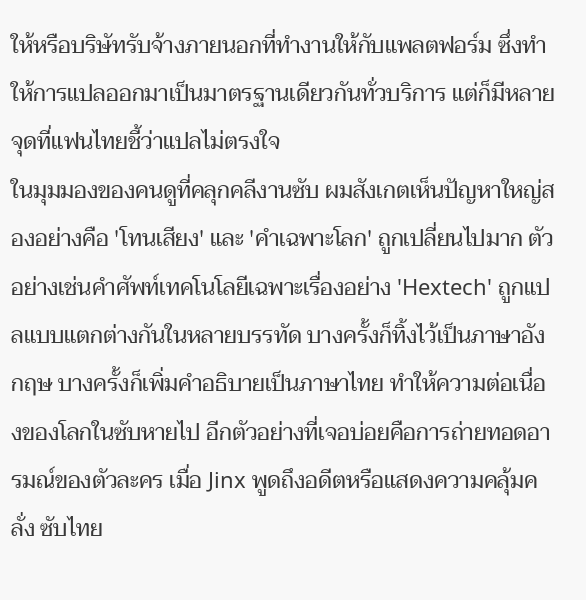ให้หรือบริษัทรับจ้างภายนอกที่ทำงานให้กับแพลตฟอร์ม ซึ่งทำให้การแปลออกมาเป็นมาตรฐานเดียวกันทั่วบริการ แต่ก็มีหลายจุดที่แฟนไทยชี้ว่าแปลไม่ตรงใจ
ในมุมมองของคนดูที่คลุกคลีงานซับ ผมสังเกตเห็นปัญหาใหญ่สองอย่างคือ 'โทนเสียง' และ 'คำเฉพาะโลก' ถูกเปลี่ยนไปมาก ตัวอย่างเช่นคำศัพท์เทคโนโลยีเฉพาะเรื่องอย่าง 'Hextech' ถูกแปลแบบแตกต่างกันในหลายบรรทัด บางครั้งก็ทิ้งไว้เป็นภาษาอังกฤษ บางครั้งก็เพิ่มคำอธิบายเป็นภาษาไทย ทำให้ความต่อเนื่องของโลกในซับหายไป อีกตัวอย่างที่เจอบ่อยคือการถ่ายทอดอารมณ์ของตัวละคร เมื่อ Jinx พูดถึงอดีตหรือแสดงความคลุ้มคลั่ง ซับไทย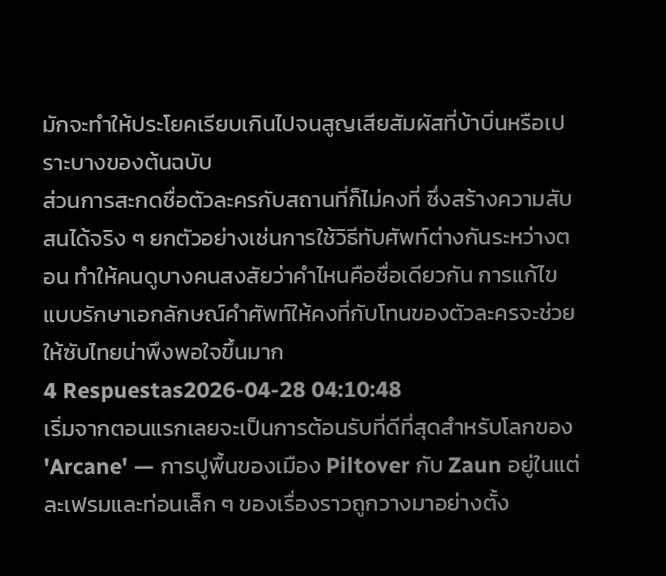มักจะทำให้ประโยคเรียบเกินไปจนสูญเสียสัมผัสที่บ้าบิ่นหรือเปราะบางของต้นฉบับ
ส่วนการสะกดชื่อตัวละครกับสถานที่ก็ไม่คงที่ ซึ่งสร้างความสับสนได้จริง ๆ ยกตัวอย่างเช่นการใช้วิธีทับศัพท์ต่างกันระหว่างตอน ทำให้คนดูบางคนสงสัยว่าคำไหนคือชื่อเดียวกัน การแก้ไขแบบรักษาเอกลักษณ์คำศัพท์ให้คงที่กับโทนของตัวละครจะช่วยให้ซับไทยน่าพึงพอใจขึ้นมาก
4 Respuestas2026-04-28 04:10:48
เริ่มจากตอนแรกเลยจะเป็นการต้อนรับที่ดีที่สุดสำหรับโลกของ 'Arcane' — การปูพื้นของเมือง Piltover กับ Zaun อยู่ในแต่ละเฟรมและท่อนเล็ก ๆ ของเรื่องราวถูกวางมาอย่างตั้ง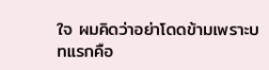ใจ ผมคิดว่าอย่าโดดข้ามเพราะบทแรกคือ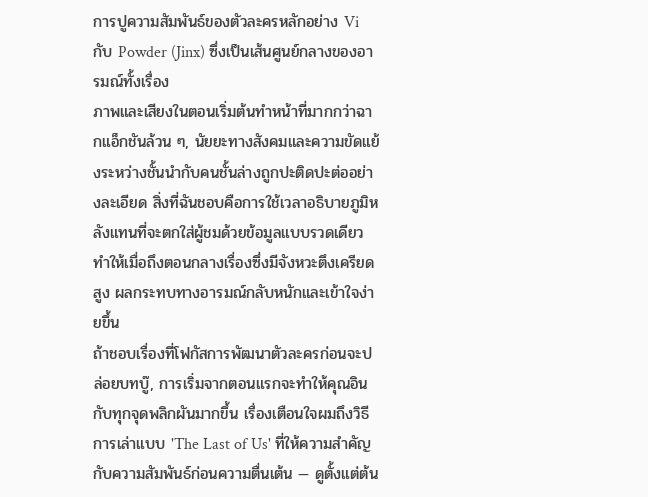การปูความสัมพันธ์ของตัวละครหลักอย่าง Vi กับ Powder (Jinx) ซึ่งเป็นเส้นศูนย์กลางของอารมณ์ทั้งเรื่อง
ภาพและเสียงในตอนเริ่มต้นทำหน้าที่มากกว่าฉากแอ็กชันล้วน ๆ, นัยยะทางสังคมและความขัดแย้งระหว่างชั้นนำกับคนชั้นล่างถูกปะติดปะต่ออย่างละเอียด สิ่งที่ฉันชอบคือการใช้เวลาอธิบายภูมิหลังแทนที่จะตกใส่ผู้ชมด้วยข้อมูลแบบรวดเดียว ทำให้เมื่อถึงตอนกลางเรื่องซึ่งมีจังหวะตึงเครียดสูง ผลกระทบทางอารมณ์กลับหนักและเข้าใจง่ายขึ้น
ถ้าชอบเรื่องที่โฟกัสการพัฒนาตัวละครก่อนจะปล่อยบทบู๊, การเริ่มจากตอนแรกจะทำให้คุณอินกับทุกจุดพลิกผันมากขึ้น เรื่องเตือนใจผมถึงวิธีการเล่าแบบ 'The Last of Us' ที่ให้ความสำคัญกับความสัมพันธ์ก่อนความตื่นเต้น — ดูตั้งแต่ต้น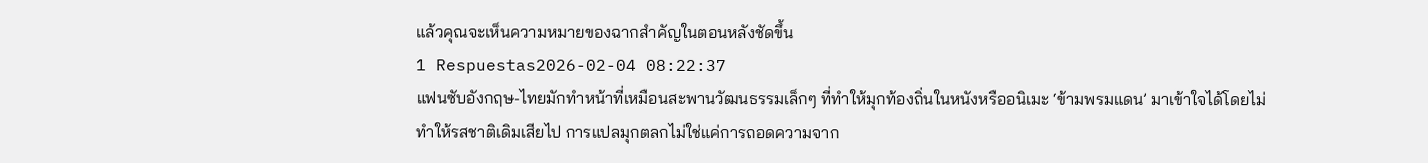แล้วคุณจะเห็นความหมายของฉากสำคัญในตอนหลังชัดขึ้น
1 Respuestas2026-02-04 08:22:37
แฟนซับอังกฤษ-ไทยมักทำหน้าที่เหมือนสะพานวัฒนธรรมเล็กๆ ที่ทำให้มุกท้องถิ่นในหนังหรืออนิเมะ ‘ข้ามพรมแดน’ มาเข้าใจได้โดยไม่ทำให้รสชาติเดิมเสียไป การแปลมุกตลกไม่ใช่แค่การถอดความจาก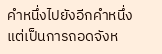คำหนึ่งไปยังอีกคำหนึ่ง แต่เป็นการถอดจังห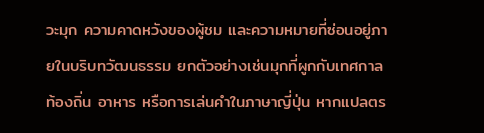วะมุก ความคาดหวังของผู้ชม และความหมายที่ซ่อนอยู่ภายในบริบทวัฒนธรรม ยกตัวอย่างเช่นมุกที่ผูกกับเทศกาลท้องถิ่น อาหาร หรือการเล่นคำในภาษาญี่ปุ่น หากแปลตร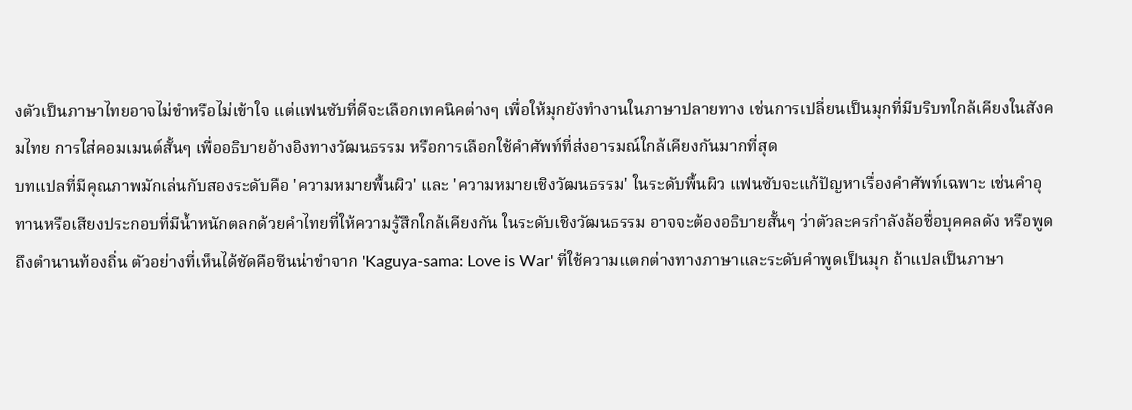งตัวเป็นภาษาไทยอาจไม่ขำหรือไม่เข้าใจ แต่แฟนซับที่ดีจะเลือกเทคนิคต่างๆ เพื่อให้มุกยังทำงานในภาษาปลายทาง เช่นการเปลี่ยนเป็นมุกที่มีบริบทใกล้เคียงในสังคมไทย การใส่คอมเมนต์สั้นๆ เพื่ออธิบายอ้างอิงทางวัฒนธรรม หรือการเลือกใช้คำศัพท์ที่ส่งอารมณ์ใกล้เคียงกันมากที่สุด
บทแปลที่มีคุณภาพมักเล่นกับสองระดับคือ 'ความหมายพื้นผิว' และ 'ความหมายเชิงวัฒนธรรม' ในระดับพื้นผิว แฟนซับจะแก้ปัญหาเรื่องคำศัพท์เฉพาะ เช่นคำอุทานหรือเสียงประกอบที่มีน้ำหนักตลกด้วยคำไทยที่ให้ความรู้สึกใกล้เคียงกัน ในระดับเชิงวัฒนธรรม อาจจะต้องอธิบายสั้นๆ ว่าตัวละครกำลังล้อชื่อบุคคลดัง หรือพูดถึงตำนานท้องถิ่น ตัวอย่างที่เห็นได้ชัดคือซีนน่าขำจาก 'Kaguya-sama: Love is War' ที่ใช้ความแตกต่างทางภาษาและระดับคำพูดเป็นมุก ถ้าแปลเป็นภาษา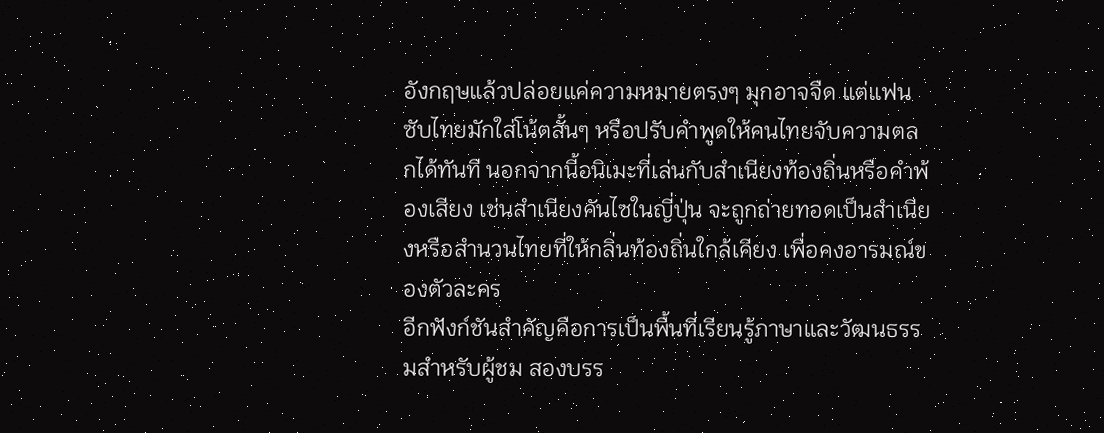อังกฤษแล้วปล่อยแค่ความหมายตรงๆ มุกอาจจืด แต่แฟนซับไทยมักใส่โน้ตสั้นๆ หรือปรับคำพูดให้คนไทยจับความตลกได้ทันที นอกจากนี้อนิเมะที่เล่นกับสำเนียงท้องถิ่นหรือคำพ้องเสียง เช่นสำเนียงคันไซในญี่ปุ่น จะถูกถ่ายทอดเป็นสำเนียงหรือสำนวนไทยที่ให้กลิ่นท้องถิ่นใกล้เคียง เพื่อคงอารมณ์ของตัวละคร
อีกฟังก์ชันสำคัญคือการเป็นพื้นที่เรียนรู้ภาษาและวัฒนธรรมสำหรับผู้ชม สองบรร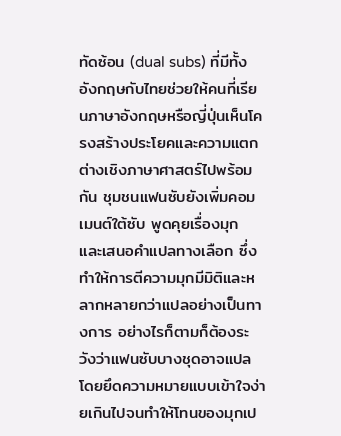ทัดซ้อน (dual subs) ที่มีทั้งอังกฤษกับไทยช่วยให้คนที่เรียนภาษาอังกฤษหรือญี่ปุ่นเห็นโครงสร้างประโยคและความแตกต่างเชิงภาษาศาสตร์ไปพร้อมกัน ชุมชนแฟนซับยังเพิ่มคอมเมนต์ใต้ซับ พูดคุยเรื่องมุก และเสนอคำแปลทางเลือก ซึ่งทำให้การตีความมุกมีมิติและหลากหลายกว่าแปลอย่างเป็นทางการ อย่างไรก็ตามก็ต้องระวังว่าแฟนซับบางชุดอาจแปลโดยยึดความหมายแบบเข้าใจง่ายเกินไปจนทำให้โทนของมุกเป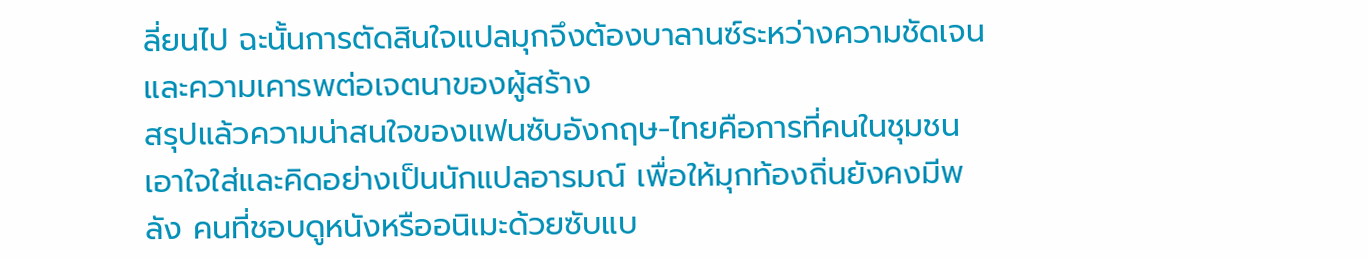ลี่ยนไป ฉะนั้นการตัดสินใจแปลมุกจึงต้องบาลานซ์ระหว่างความชัดเจนและความเคารพต่อเจตนาของผู้สร้าง
สรุปแล้วความน่าสนใจของแฟนซับอังกฤษ-ไทยคือการที่คนในชุมชนเอาใจใส่และคิดอย่างเป็นนักแปลอารมณ์ เพื่อให้มุกท้องถิ่นยังคงมีพลัง คนที่ชอบดูหนังหรืออนิเมะด้วยซับแบ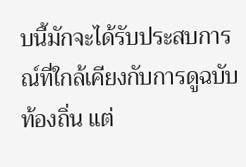บนี้มักจะได้รับประสบการณ์ที่ใกล้เคียงกับการดูฉบับท้องถิ่น แต่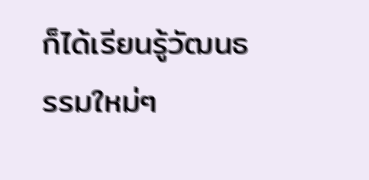ก็ได้เรียนรู้วัฒนธรรมใหม่ๆ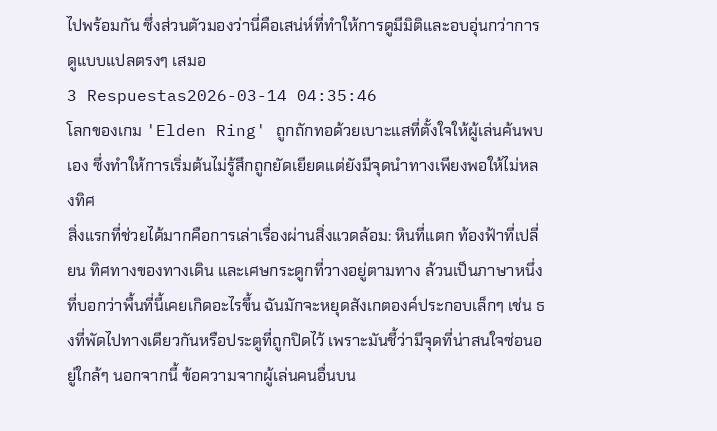ไปพร้อมกัน ซึ่งส่วนตัวมองว่านี่คือเสน่ห์ที่ทำให้การดูมีมิติและอบอุ่นกว่าการดูแบบแปลตรงๆ เสมอ
3 Respuestas2026-03-14 04:35:46
โลกของเกม 'Elden Ring' ถูกถักทอด้วยเบาะแสที่ตั้งใจให้ผู้เล่นค้นพบเอง ซึ่งทำให้การเริ่มต้นไม่รู้สึกถูกยัดเยียดแต่ยังมีจุดนำทางเพียงพอให้ไม่หลงทิศ
สิ่งแรกที่ช่วยได้มากคือการเล่าเรื่องผ่านสิ่งแวดล้อม: หินที่แตก ท้องฟ้าที่เปลี่ยน ทิศทางของทางเดิน และเศษกระดูกที่วางอยู่ตามทาง ล้วนเป็นภาษาหนึ่งที่บอกว่าพื้นที่นี้เคยเกิดอะไรขึ้น ฉันมักจะหยุดสังเกตองค์ประกอบเล็กๆ เช่น ธงที่พัดไปทางเดียวกันหรือประตูที่ถูกปิดไว้ เพราะมันชี้ว่ามีจุดที่น่าสนใจซ่อนอยู่ใกล้ๆ นอกจากนี้ ข้อความจากผู้เล่นคนอื่นบน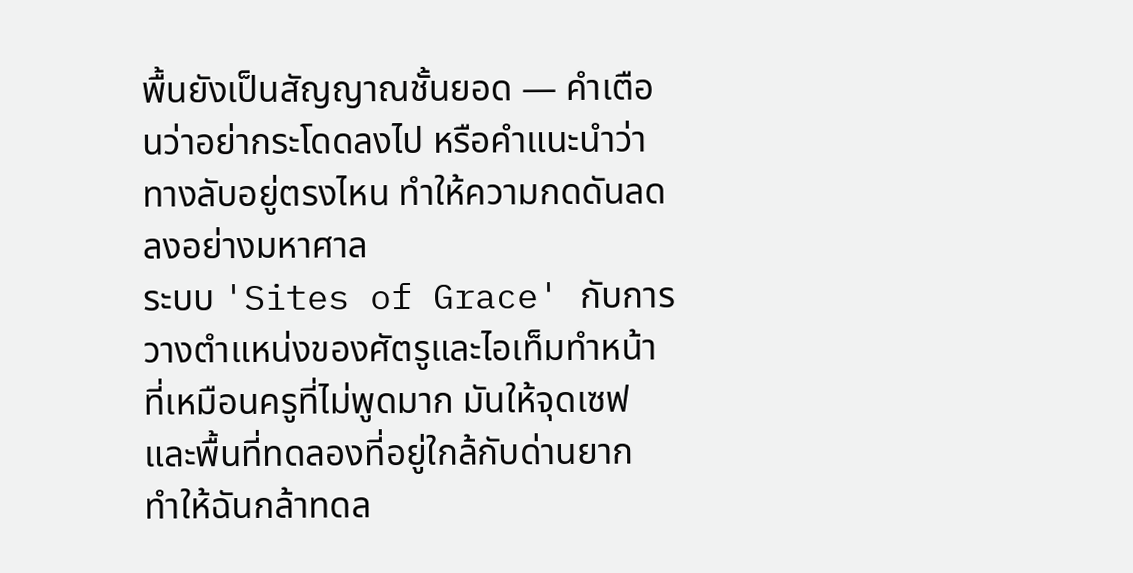พื้นยังเป็นสัญญาณชั้นยอด — คำเตือนว่าอย่ากระโดดลงไป หรือคำแนะนำว่าทางลับอยู่ตรงไหน ทำให้ความกดดันลดลงอย่างมหาศาล
ระบบ 'Sites of Grace' กับการวางตำแหน่งของศัตรูและไอเท็มทำหน้าที่เหมือนครูที่ไม่พูดมาก มันให้จุดเซฟและพื้นที่ทดลองที่อยู่ใกล้กับด่านยาก ทำให้ฉันกล้าทดล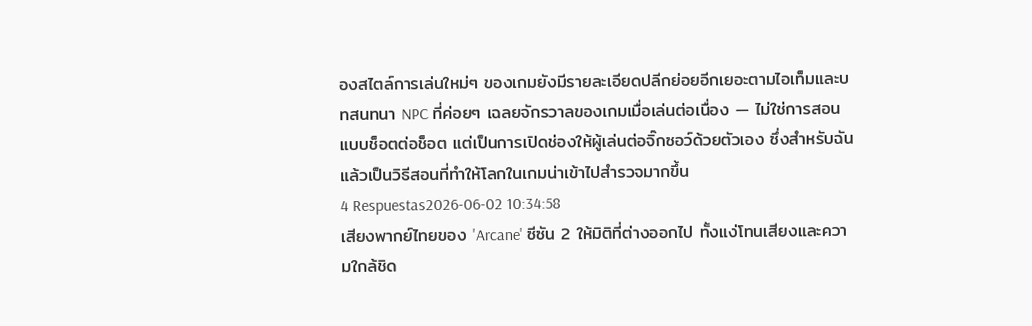องสไตล์การเล่นใหม่ๆ ของเกมยังมีรายละเอียดปลีกย่อยอีกเยอะตามไอเท็มและบทสนทนา NPC ที่ค่อยๆ เฉลยจักรวาลของเกมเมื่อเล่นต่อเนื่อง — ไม่ใช่การสอนแบบช็อตต่อช็อต แต่เป็นการเปิดช่องให้ผู้เล่นต่อจิ๊กซอว์ด้วยตัวเอง ซึ่งสำหรับฉันแล้วเป็นวิธีสอนที่ทำให้โลกในเกมน่าเข้าไปสำรวจมากขึ้น
4 Respuestas2026-06-02 10:34:58
เสียงพากย์ไทยของ 'Arcane' ซีซัน 2 ให้มิติที่ต่างออกไป ทั้งแง่โทนเสียงและความใกล้ชิด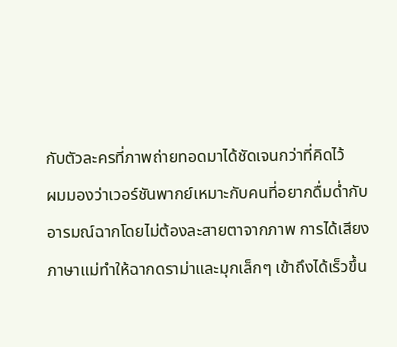กับตัวละครที่ภาพถ่ายทอดมาได้ชัดเจนกว่าที่คิดไว้
ผมมองว่าเวอร์ชันพากย์เหมาะกับคนที่อยากดื่มด่ำกับอารมณ์ฉากโดยไม่ต้องละสายตาจากภาพ การได้เสียงภาษาแม่ทำให้ฉากดราม่าและมุกเล็กๆ เข้าถึงได้เร็วขึ้น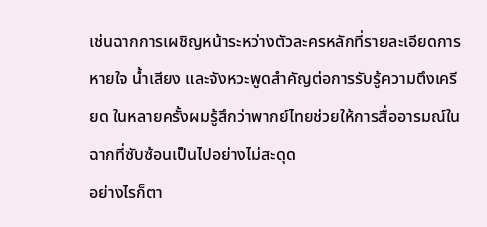เช่นฉากการเผชิญหน้าระหว่างตัวละครหลักที่รายละเอียดการหายใจ น้ำเสียง และจังหวะพูดสำคัญต่อการรับรู้ความตึงเครียด ในหลายครั้งผมรู้สึกว่าพากย์ไทยช่วยให้การสื่ออารมณ์ในฉากที่ซับซ้อนเป็นไปอย่างไม่สะดุด
อย่างไรก็ตา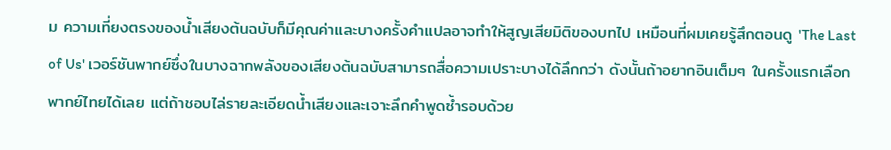ม ความเที่ยงตรงของน้ำเสียงต้นฉบับก็มีคุณค่าและบางครั้งคำแปลอาจทำให้สูญเสียมิติของบทไป เหมือนที่ผมเคยรู้สึกตอนดู 'The Last of Us' เวอร์ชันพากย์ซึ่งในบางฉากพลังของเสียงต้นฉบับสามารถสื่อความเปราะบางได้ลึกกว่า ดังนั้นถ้าอยากอินเต็มๆ ในครั้งแรกเลือกพากย์ไทยได้เลย แต่ถ้าชอบไล่รายละเอียดน้ำเสียงและเจาะลึกคำพูดซ้ำรอบด้วย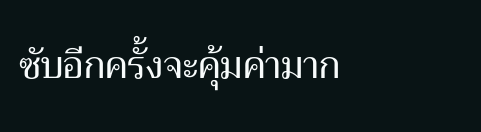ซับอีกครั้งจะคุ้มค่ามาก